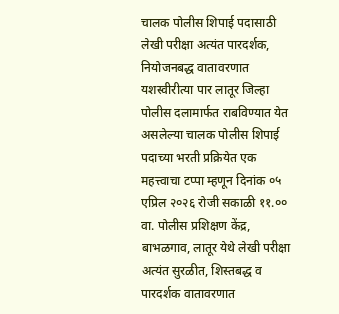चालक पोलीस शिपाई पदासाठी लेखी परीक्षा अत्यंत पारदर्शक, नियोजनबद्ध वातावरणात यशस्वीरीत्या पार लातूर जिल्हा पोलीस दलामार्फत राबविण्यात येत असलेल्या चालक पोलीस शिपाई पदाच्या भरती प्रक्रियेत एक महत्त्वाचा टप्पा म्हणून दिनांक ०५ एप्रिल २०२६ रोजी सकाळी ११.०० वा. पोलीस प्रशिक्षण केंद्र, बाभळगाव, लातूर येथे लेखी परीक्षा अत्यंत सुरळीत, शिस्तबद्ध व पारदर्शक वातावरणात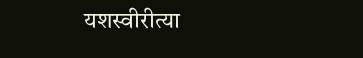यशस्वीरीत्या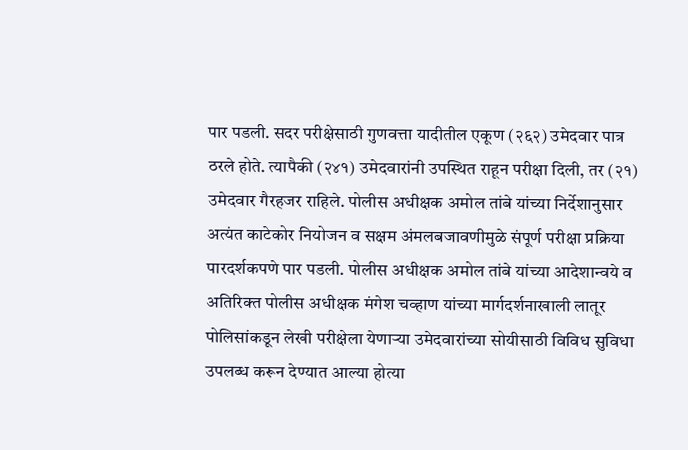पार पडली. सदर परीक्षेसाठी गुणवत्ता यादीतील एकूण (२६२) उमेदवार पात्र ठरले होते. त्यापैकी (२४१) उमेदवारांनी उपस्थित राहून परीक्षा दिली, तर (२१) उमेदवार गैरहजर राहिले. पोलीस अधीक्षक अमोल तांबे यांच्या निर्देशानुसार अत्यंत काटेकोर नियोजन व सक्षम अंमलबजावणीमुळे संपूर्ण परीक्षा प्रक्रिया पारदर्शकपणे पार पडली. पोलीस अधीक्षक अमोल तांबे यांच्या आदेशान्वये व अतिरिक्त पोलीस अधीक्षक मंगेश चव्हाण यांच्या मार्गदर्शनाखाली लातूर पोलिसांकडून लेखी परीक्षेला येणाऱ्या उमेदवारांच्या सोयीसाठी विविध सुविधा उपलब्ध करून देण्यात आल्या होत्या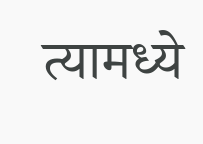त्यामध्ये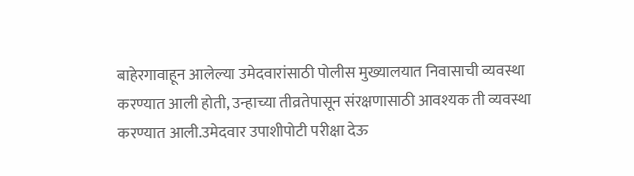बाहेरगावाहून आलेल्या उमेदवारांसाठी पोलीस मुख्यालयात निवासाची व्यवस्था करण्यात आली होती, उन्हाच्या तीव्रतेपासून संरक्षणासाठी आवश्यक ती व्यवस्था करण्यात आली.उमेदवार उपाशीपोटी परीक्षा देऊ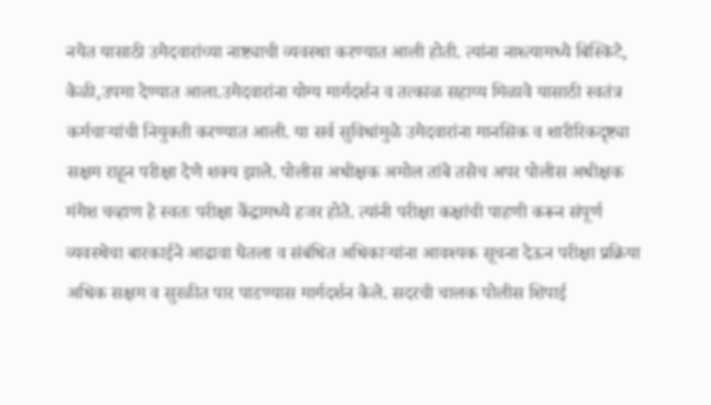नयेत यासाठी उमेदवारांच्या नाष्ट्याची व्यवस्था करण्यात आली होती. त्यांना नाश्त्यामध्ये बिस्किटे, केळी,उपमा देण्यात आला.उमेदवारांना योग्य मार्गदर्शन व तत्काळ सहाय्य मिळावे यासाठी स्वतंत्र कर्मचाऱ्यांची नियुक्ती करण्यात आली. या सर्व सुविधांमुळे उमेदवारांना मानसिक व शारीरिकदृष्ट्या सक्षम राहून परीक्षा देणे शक्य झाले. पोलीस अधीक्षक अमोल तांबे तसेच अपर पोलीस अधीक्षक मंगेश चव्हाण हे स्वतः परीक्षा केंद्रामध्ये हजर होते. त्यांनी परीक्षा कक्षांची पाहणी करून संपूर्ण व्यवस्थेचा बारकाईने आढावा घेतला व संबंधित अधिकाऱ्यांना आवश्यक सूचना देऊन परीक्षा प्रक्रिया अधिक सक्षम व सुरळीत पार पाडण्यास मार्गदर्शन केले. सदरची चालक पोलीस शिपाई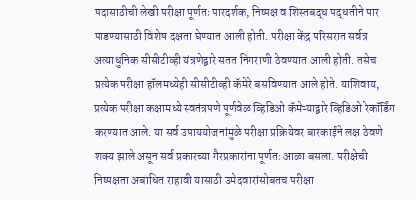पदासाठीची लेखी परीक्षा पूर्णतः पारदर्शक, निष्पक्ष व शिस्तबद्ध पद्धतीने पार पाडण्यासाठी विशेष दक्षता घेण्यात आली होती. परीक्षा केंद्र परिसरात सर्वत्र अत्याधुनिक सीसीटीव्ही यंत्रणेद्वारे सतत निगराणी ठेवण्यात आली होती. तसेच प्रत्येक परीक्षा हॉलमध्येही सीसीटीव्ही कॅमेरे बसविण्यात आले होते. याशिवाय, प्रत्येक परीक्षा कक्षामध्ये स्वतंत्रपणे पूर्णवेळ व्हिडिओ कॅमेऱ्याद्वारे व्हिडिओ रेकॉर्डिंग करण्यात आले. या सर्व उपाययोजनांमुळे परीक्षा प्रक्रियेवर बारकाईने लक्ष ठेवणे शक्य झाले असून सर्व प्रकारच्या गैरप्रकारांना पूर्णतः आळा बसला. परीक्षेची निष्पक्षता अबाधित राहावी यासाठी उमेदवारांसोबतच परीक्षा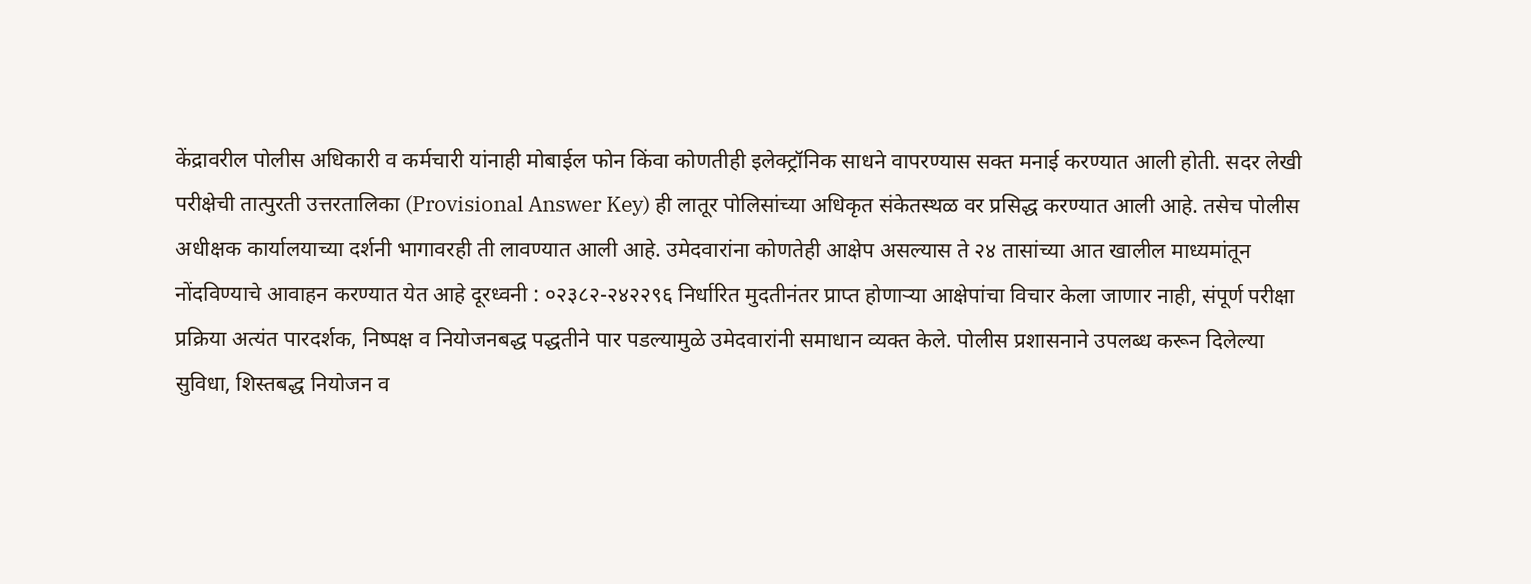केंद्रावरील पोलीस अधिकारी व कर्मचारी यांनाही मोबाईल फोन किंवा कोणतीही इलेक्ट्रॉनिक साधने वापरण्यास सक्त मनाई करण्यात आली होती. सदर लेखी परीक्षेची तात्पुरती उत्तरतालिका (Provisional Answer Key) ही लातूर पोलिसांच्या अधिकृत संकेतस्थळ वर प्रसिद्ध करण्यात आली आहे. तसेच पोलीस अधीक्षक कार्यालयाच्या दर्शनी भागावरही ती लावण्यात आली आहे. उमेदवारांना कोणतेही आक्षेप असल्यास ते २४ तासांच्या आत खालील माध्यमांतून नोंदविण्याचे आवाहन करण्यात येत आहे दूरध्वनी : ०२३८२-२४२२९६ निर्धारित मुदतीनंतर प्राप्त होणाऱ्या आक्षेपांचा विचार केला जाणार नाही, संपूर्ण परीक्षा प्रक्रिया अत्यंत पारदर्शक, निष्पक्ष व नियोजनबद्ध पद्धतीने पार पडल्यामुळे उमेदवारांनी समाधान व्यक्त केले. पोलीस प्रशासनाने उपलब्ध करून दिलेल्या सुविधा, शिस्तबद्ध नियोजन व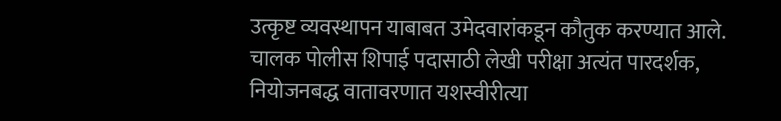उत्कृष्ट व्यवस्थापन याबाबत उमेदवारांकडून कौतुक करण्यात आले.
चालक पोलीस शिपाई पदासाठी लेखी परीक्षा अत्यंत पारदर्शक, नियोजनबद्ध वातावरणात यशस्वीरीत्या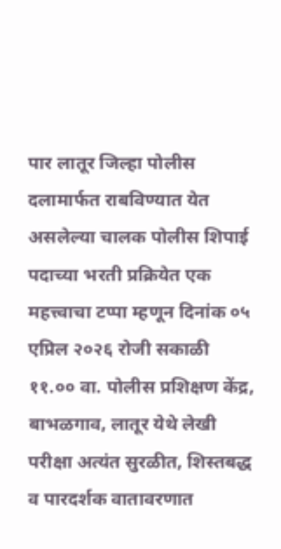पार लातूर जिल्हा पोलीस दलामार्फत राबविण्यात येत असलेल्या चालक पोलीस शिपाई पदाच्या भरती प्रक्रियेत एक महत्त्वाचा टप्पा म्हणून दिनांक ०५ एप्रिल २०२६ रोजी सकाळी ११.०० वा. पोलीस प्रशिक्षण केंद्र, बाभळगाव, लातूर येथे लेखी परीक्षा अत्यंत सुरळीत, शिस्तबद्ध व पारदर्शक वातावरणात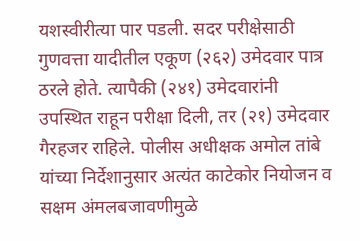यशस्वीरीत्या पार पडली. सदर परीक्षेसाठी गुणवत्ता यादीतील एकूण (२६२) उमेदवार पात्र ठरले होते. त्यापैकी (२४१) उमेदवारांनी उपस्थित राहून परीक्षा दिली, तर (२१) उमेदवार गैरहजर राहिले. पोलीस अधीक्षक अमोल तांबे यांच्या निर्देशानुसार अत्यंत काटेकोर नियोजन व सक्षम अंमलबजावणीमुळे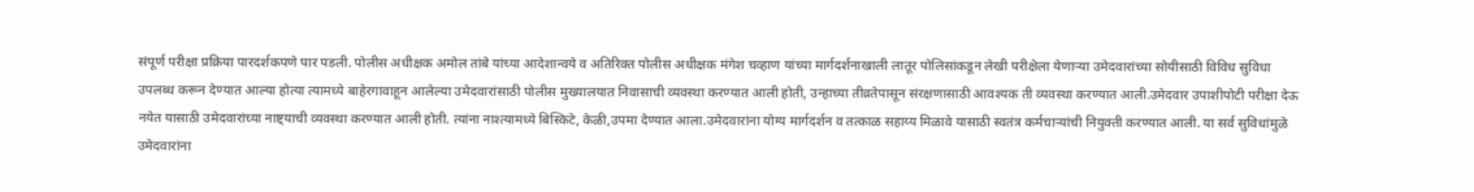संपूर्ण परीक्षा प्रक्रिया पारदर्शकपणे पार पडली. पोलीस अधीक्षक अमोल तांबे यांच्या आदेशान्वये व अतिरिक्त पोलीस अधीक्षक मंगेश चव्हाण यांच्या मार्गदर्शनाखाली लातूर पोलिसांकडून लेखी परीक्षेला येणाऱ्या उमेदवारांच्या सोयीसाठी विविध सुविधा उपलब्ध करून देण्यात आल्या होत्या त्यामध्ये बाहेरगावाहून आलेल्या उमेदवारांसाठी पोलीस मुख्यालयात निवासाची व्यवस्था करण्यात आली होती, उन्हाच्या तीव्रतेपासून संरक्षणासाठी आवश्यक ती व्यवस्था करण्यात आली.उमेदवार उपाशीपोटी परीक्षा देऊ नयेत यासाठी उमेदवारांच्या नाष्ट्याची व्यवस्था करण्यात आली होती. त्यांना नाश्त्यामध्ये बिस्किटे, केळी,उपमा देण्यात आला.उमेदवारांना योग्य मार्गदर्शन व तत्काळ सहाय्य मिळावे यासाठी स्वतंत्र कर्मचाऱ्यांची नियुक्ती करण्यात आली. या सर्व सुविधांमुळे उमेदवारांना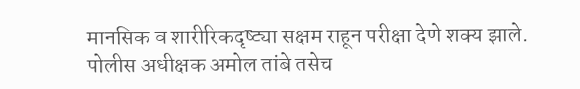मानसिक व शारीरिकदृष्ट्या सक्षम राहून परीक्षा देणे शक्य झाले. पोलीस अधीक्षक अमोल तांबे तसेच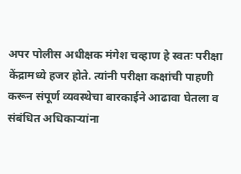अपर पोलीस अधीक्षक मंगेश चव्हाण हे स्वतः परीक्षा केंद्रामध्ये हजर होते. त्यांनी परीक्षा कक्षांची पाहणी
करून संपूर्ण व्यवस्थेचा बारकाईने आढावा घेतला व संबंधित अधिकाऱ्यांना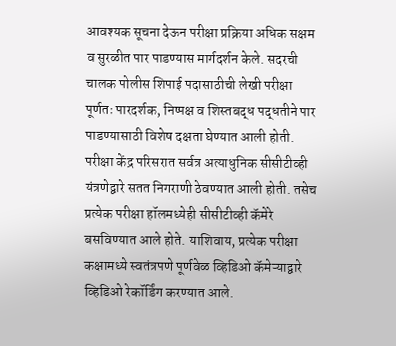आवश्यक सूचना देऊन परीक्षा प्रक्रिया अधिक सक्षम व सुरळीत पार पाडण्यास मार्गदर्शन केले. सदरची चालक पोलीस शिपाई पदासाठीची लेखी परीक्षा पूर्णतः पारदर्शक, निष्पक्ष व शिस्तबद्ध पद्धतीने पार पाडण्यासाठी विशेष दक्षता घेण्यात आली होती. परीक्षा केंद्र परिसरात सर्वत्र अत्याधुनिक सीसीटीव्ही यंत्रणेद्वारे सतत निगराणी ठेवण्यात आली होती. तसेच प्रत्येक परीक्षा हॉलमध्येही सीसीटीव्ही कॅमेरे बसविण्यात आले होते. याशिवाय, प्रत्येक परीक्षा कक्षामध्ये स्वतंत्रपणे पूर्णवेळ व्हिडिओ कॅमेऱ्याद्वारे व्हिडिओ रेकॉर्डिंग करण्यात आले.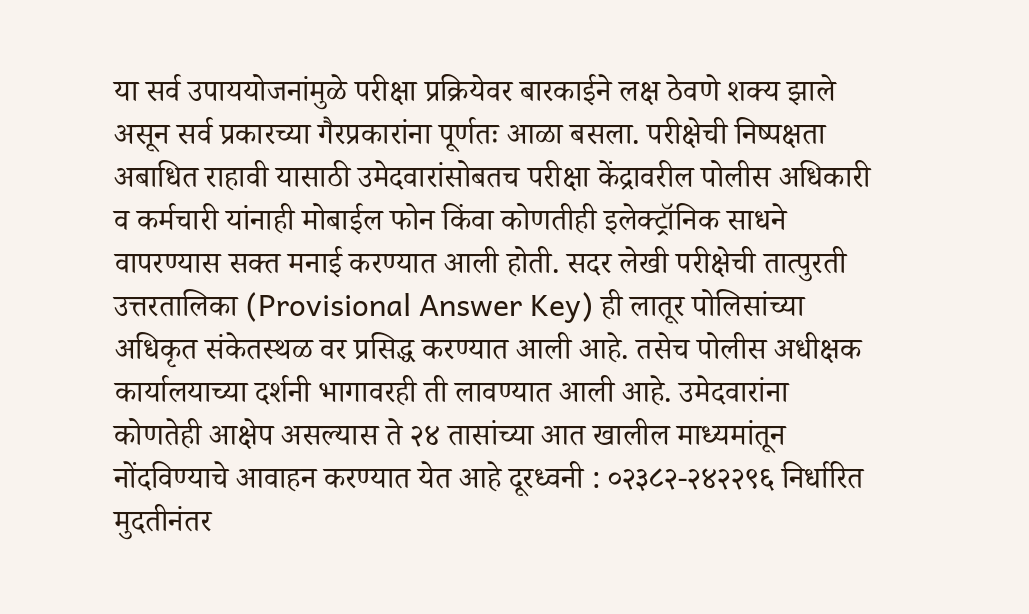या सर्व उपाययोजनांमुळे परीक्षा प्रक्रियेवर बारकाईने लक्ष ठेवणे शक्य झाले असून सर्व प्रकारच्या गैरप्रकारांना पूर्णतः आळा बसला. परीक्षेची निष्पक्षता अबाधित राहावी यासाठी उमेदवारांसोबतच परीक्षा केंद्रावरील पोलीस अधिकारी व कर्मचारी यांनाही मोबाईल फोन किंवा कोणतीही इलेक्ट्रॉनिक साधने वापरण्यास सक्त मनाई करण्यात आली होती. सदर लेखी परीक्षेची तात्पुरती उत्तरतालिका (Provisional Answer Key) ही लातूर पोलिसांच्या अधिकृत संकेतस्थळ वर प्रसिद्ध करण्यात आली आहे. तसेच पोलीस अधीक्षक कार्यालयाच्या दर्शनी भागावरही ती लावण्यात आली आहे. उमेदवारांना कोणतेही आक्षेप असल्यास ते २४ तासांच्या आत खालील माध्यमांतून नोंदविण्याचे आवाहन करण्यात येत आहे दूरध्वनी : ०२३८२-२४२२९६ निर्धारित मुदतीनंतर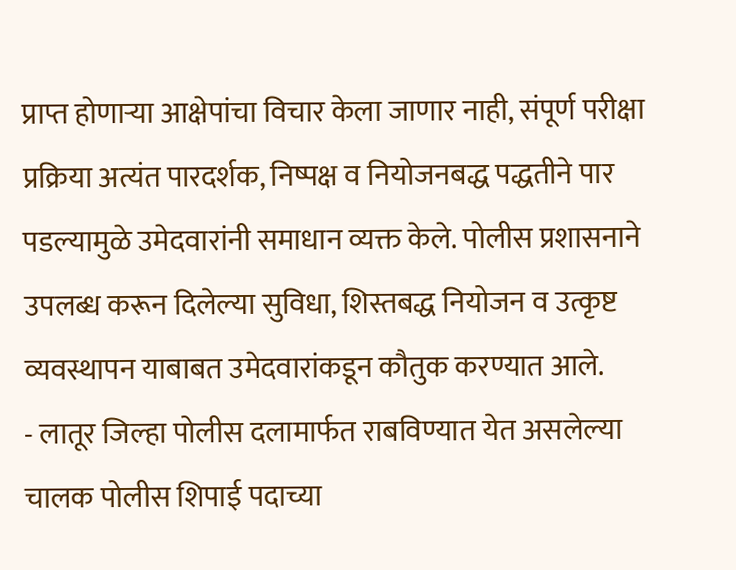प्राप्त होणाऱ्या आक्षेपांचा विचार केला जाणार नाही, संपूर्ण परीक्षा प्रक्रिया अत्यंत पारदर्शक, निष्पक्ष व नियोजनबद्ध पद्धतीने पार पडल्यामुळे उमेदवारांनी समाधान व्यक्त केले. पोलीस प्रशासनाने उपलब्ध करून दिलेल्या सुविधा, शिस्तबद्ध नियोजन व उत्कृष्ट व्यवस्थापन याबाबत उमेदवारांकडून कौतुक करण्यात आले.
- लातूर जिल्हा पोलीस दलामार्फत राबविण्यात येत असलेल्या चालक पोलीस शिपाई पदाच्या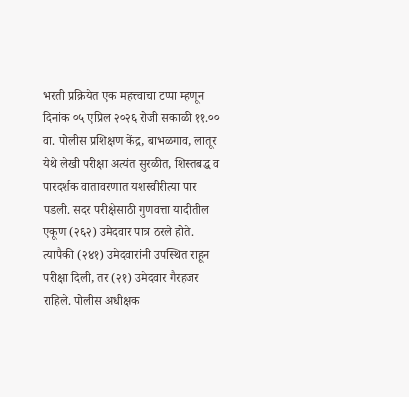भरती प्रक्रियेत एक महत्त्वाचा टप्पा म्हणून दिनांक ०५ एप्रिल २०२६ रोजी सकाळी ११.०० वा. पोलीस प्रशिक्षण केंद्र, बाभळगाव, लातूर येथे लेखी परीक्षा अत्यंत सुरळीत, शिस्तबद्ध व पारदर्शक वातावरणात यशस्वीरीत्या पार पडली. सदर परीक्षेसाठी गुणवत्ता यादीतील एकूण (२६२) उमेदवार पात्र ठरले होते. त्यापैकी (२४१) उमेदवारांनी उपस्थित राहून परीक्षा दिली, तर (२१) उमेदवार गैरहजर राहिले. पोलीस अधीक्षक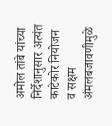अमोल तांबे यांच्या निर्देशानुसार अत्यंत काटेकोर नियोजन व सक्षम अंमलबजावणीमुळे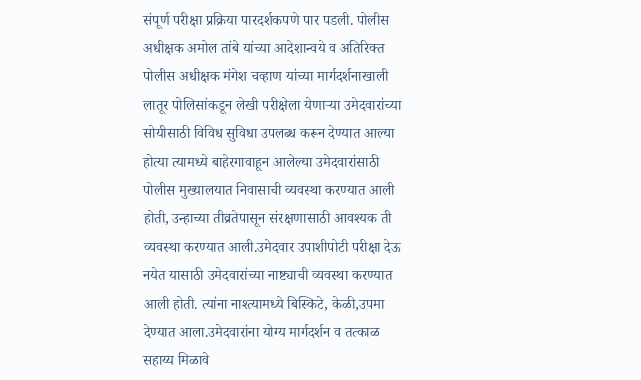संपूर्ण परीक्षा प्रक्रिया पारदर्शकपणे पार पडली. पोलीस अधीक्षक अमोल तांबे यांच्या आदेशान्वये व अतिरिक्त पोलीस अधीक्षक मंगेश चव्हाण यांच्या मार्गदर्शनाखाली लातूर पोलिसांकडून लेखी परीक्षेला येणाऱ्या उमेदवारांच्या सोयीसाठी विविध सुविधा उपलब्ध करून देण्यात आल्या होत्या त्यामध्ये बाहेरगावाहून आलेल्या उमेदवारांसाठी पोलीस मुख्यालयात निवासाची व्यवस्था करण्यात आली होती, उन्हाच्या तीव्रतेपासून संरक्षणासाठी आवश्यक ती व्यवस्था करण्यात आली.उमेदवार उपाशीपोटी परीक्षा देऊ नयेत यासाठी उमेदवारांच्या नाष्ट्याची व्यवस्था करण्यात आली होती. त्यांना नाश्त्यामध्ये बिस्किटे, केळी,उपमा देण्यात आला.उमेदवारांना योग्य मार्गदर्शन व तत्काळ सहाय्य मिळावे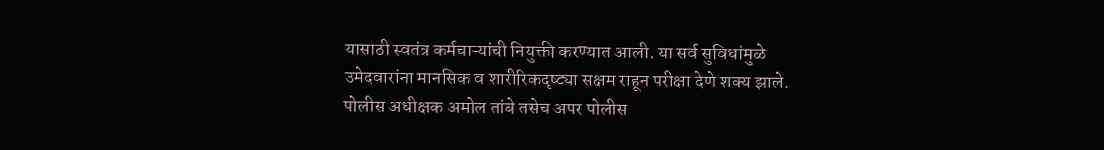यासाठी स्वतंत्र कर्मचाऱ्यांची नियुक्ती करण्यात आली. या सर्व सुविधांमुळे उमेदवारांना मानसिक व शारीरिकदृष्ट्या सक्षम राहून परीक्षा देणे शक्य झाले. पोलीस अधीक्षक अमोल तांबे तसेच अपर पोलीस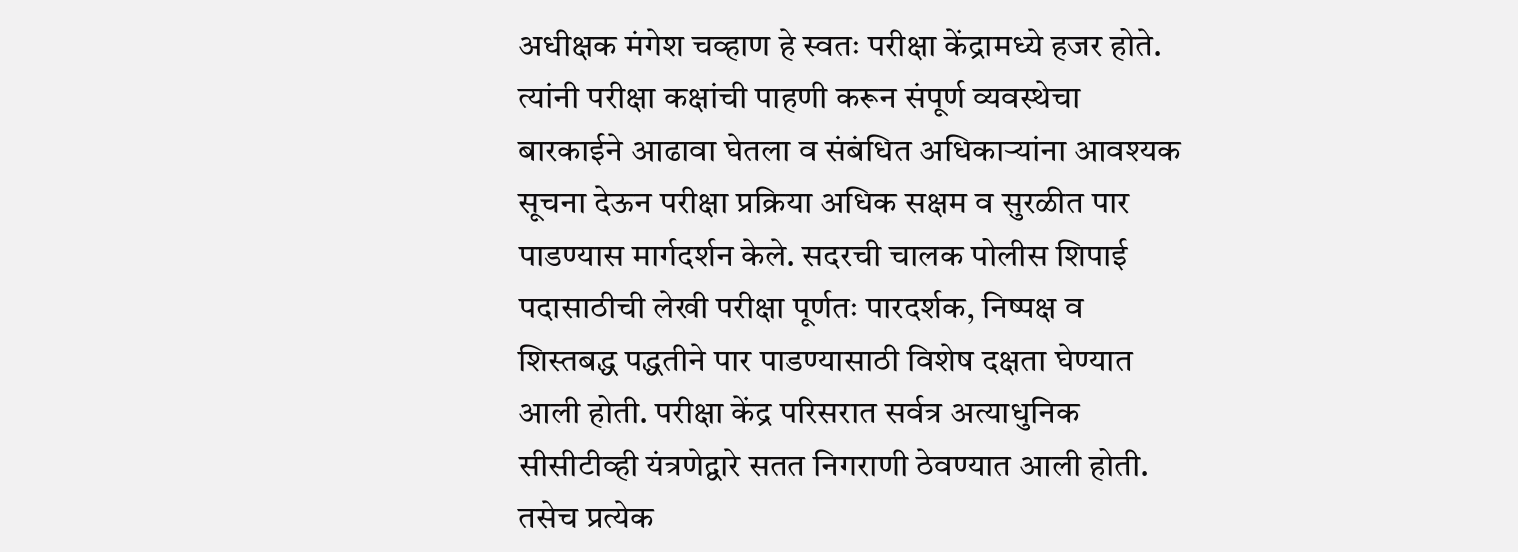अधीक्षक मंगेश चव्हाण हे स्वतः परीक्षा केंद्रामध्ये हजर होते. त्यांनी परीक्षा कक्षांची पाहणी करून संपूर्ण व्यवस्थेचा बारकाईने आढावा घेतला व संबंधित अधिकाऱ्यांना आवश्यक सूचना देऊन परीक्षा प्रक्रिया अधिक सक्षम व सुरळीत पार पाडण्यास मार्गदर्शन केले. सदरची चालक पोलीस शिपाई पदासाठीची लेखी परीक्षा पूर्णतः पारदर्शक, निष्पक्ष व शिस्तबद्ध पद्धतीने पार पाडण्यासाठी विशेष दक्षता घेण्यात आली होती. परीक्षा केंद्र परिसरात सर्वत्र अत्याधुनिक सीसीटीव्ही यंत्रणेद्वारे सतत निगराणी ठेवण्यात आली होती. तसेच प्रत्येक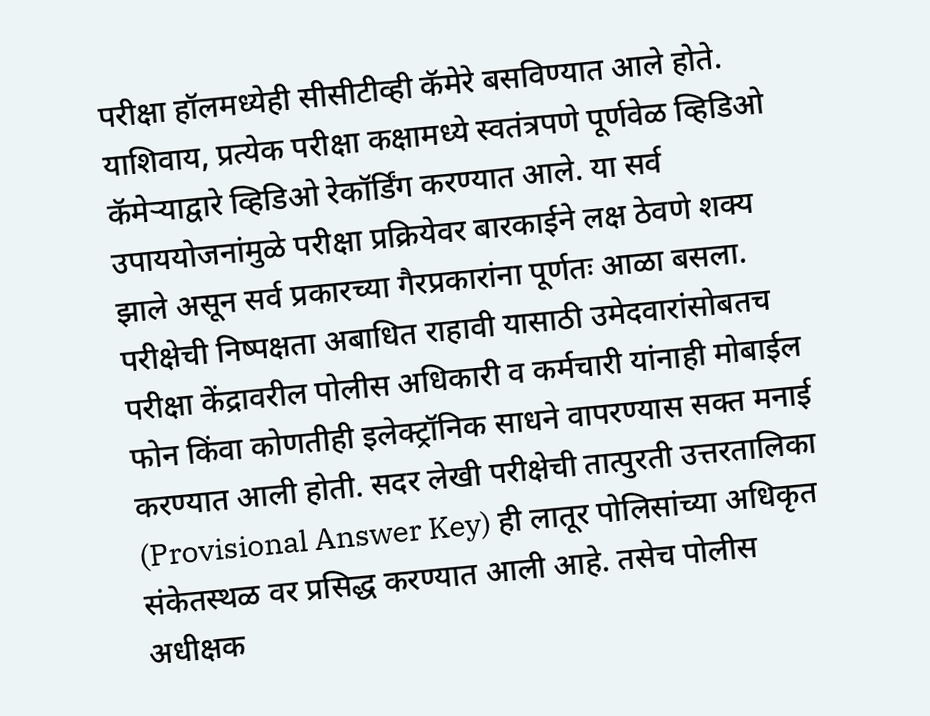परीक्षा हॉलमध्येही सीसीटीव्ही कॅमेरे बसविण्यात आले होते. याशिवाय, प्रत्येक परीक्षा कक्षामध्ये स्वतंत्रपणे पूर्णवेळ व्हिडिओ कॅमेऱ्याद्वारे व्हिडिओ रेकॉर्डिंग करण्यात आले. या सर्व उपाययोजनांमुळे परीक्षा प्रक्रियेवर बारकाईने लक्ष ठेवणे शक्य झाले असून सर्व प्रकारच्या गैरप्रकारांना पूर्णतः आळा बसला. परीक्षेची निष्पक्षता अबाधित राहावी यासाठी उमेदवारांसोबतच परीक्षा केंद्रावरील पोलीस अधिकारी व कर्मचारी यांनाही मोबाईल फोन किंवा कोणतीही इलेक्ट्रॉनिक साधने वापरण्यास सक्त मनाई करण्यात आली होती. सदर लेखी परीक्षेची तात्पुरती उत्तरतालिका (Provisional Answer Key) ही लातूर पोलिसांच्या अधिकृत संकेतस्थळ वर प्रसिद्ध करण्यात आली आहे. तसेच पोलीस अधीक्षक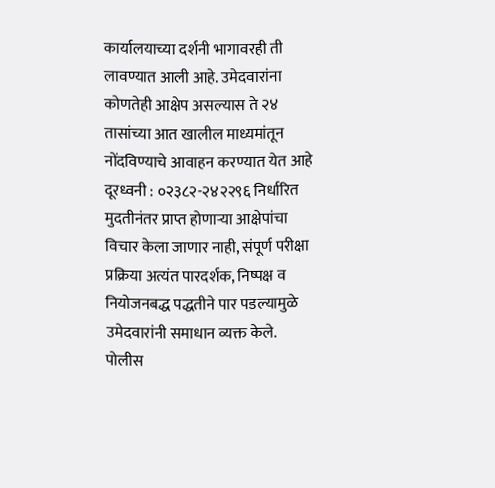कार्यालयाच्या दर्शनी भागावरही ती लावण्यात आली आहे. उमेदवारांना कोणतेही आक्षेप असल्यास ते २४ तासांच्या आत खालील माध्यमांतून नोंदविण्याचे आवाहन करण्यात येत आहे दूरध्वनी : ०२३८२-२४२२९६ निर्धारित मुदतीनंतर प्राप्त होणाऱ्या आक्षेपांचा विचार केला जाणार नाही, संपूर्ण परीक्षा प्रक्रिया अत्यंत पारदर्शक, निष्पक्ष व नियोजनबद्ध पद्धतीने पार पडल्यामुळे उमेदवारांनी समाधान व्यक्त केले. पोलीस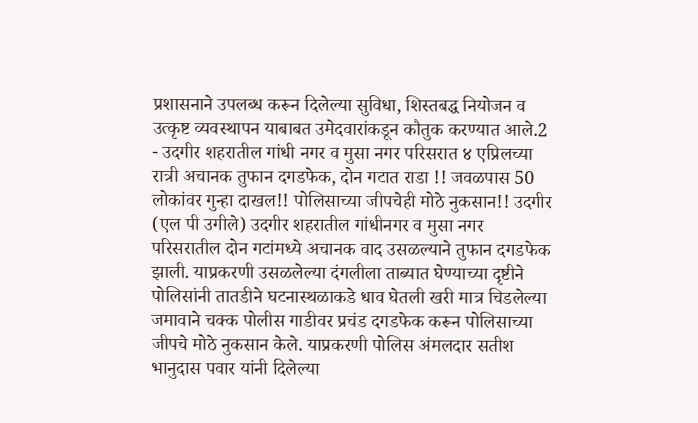प्रशासनाने उपलब्ध करून दिलेल्या सुविधा, शिस्तबद्ध नियोजन व उत्कृष्ट व्यवस्थापन याबाबत उमेदवारांकडून कौतुक करण्यात आले.2
- उदगीर शहरातील गांधी नगर व मुसा नगर परिसरात ४ एप्रिलच्या रात्री अचानक तुफान दगडफेक, दोन गटात राडा !! जवळपास 50 लोकांवर गुन्हा दाखल!! पोलिसाच्या जीपचेही मोठे नुकसान!! उदगीर (एल पी उगीले) उदगीर शहरातील गांधीनगर व मुसा नगर परिसरातील दोन गटांमध्ये अचानक वाद उसळल्याने तुफान दगडफेक झाली. याप्रकरणी उसळलेल्या दंगलीला ताब्यात घेण्याच्या दृष्टीने पोलिसांनी तातडीने घटनास्थळाकडे धाव घेतली खरी मात्र चिडलेल्या जमावाने चक्क पोलीस गाडीवर प्रचंड दगडफेक करून पोलिसाच्या जीपचे मोठे नुकसान केले. याप्रकरणी पोलिस अंमलदार सतीश भानुदास पवार यांनी दिलेल्या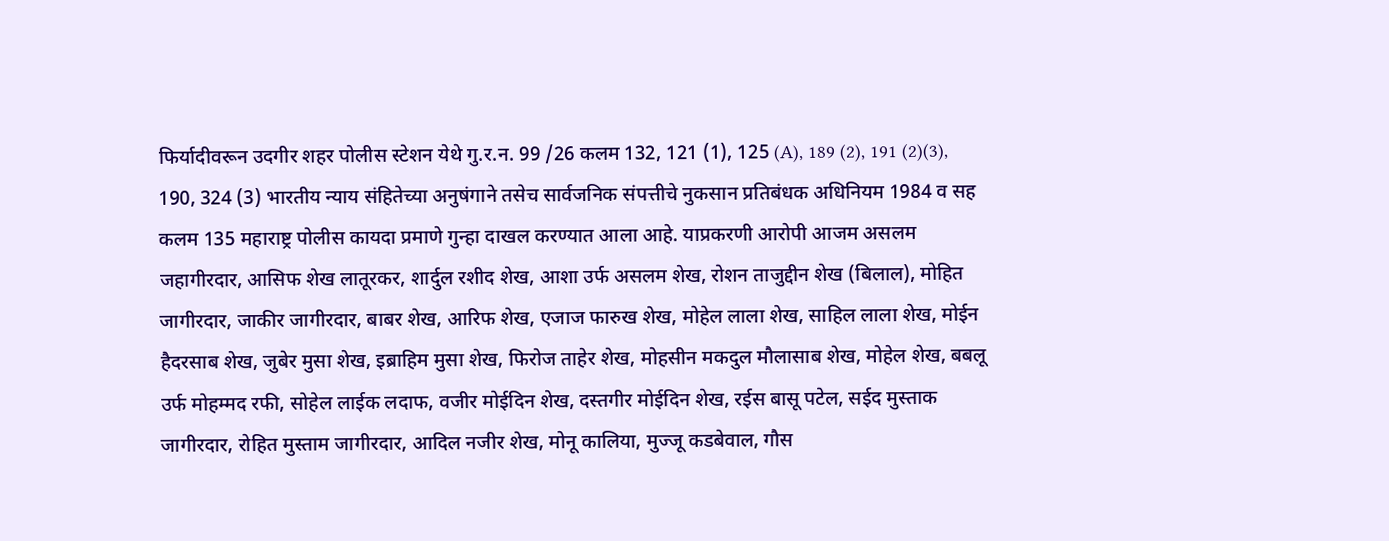फिर्यादीवरून उदगीर शहर पोलीस स्टेशन येथे गु.र.न. 99 /26 कलम 132, 121 (1), 125 (A), 189 (2), 191 (2)(3), 190, 324 (3) भारतीय न्याय संहितेच्या अनुषंगाने तसेच सार्वजनिक संपत्तीचे नुकसान प्रतिबंधक अधिनियम 1984 व सह कलम 135 महाराष्ट्र पोलीस कायदा प्रमाणे गुन्हा दाखल करण्यात आला आहे. याप्रकरणी आरोपी आजम असलम जहागीरदार, आसिफ शेख लातूरकर, शार्दुल रशीद शेख, आशा उर्फ असलम शेख, रोशन ताजुद्दीन शेख (बिलाल), मोहित जागीरदार, जाकीर जागीरदार, बाबर शेख, आरिफ शेख, एजाज फारुख शेख, मोहेल लाला शेख, साहिल लाला शेख, मोईन हैदरसाब शेख, जुबेर मुसा शेख, इब्राहिम मुसा शेख, फिरोज ताहेर शेख, मोहसीन मकदुल मौलासाब शेख, मोहेल शेख, बबलू उर्फ मोहम्मद रफी, सोहेल लाईक लदाफ, वजीर मोईदिन शेख, दस्तगीर मोईदिन शेख, रईस बासू पटेल, सईद मुस्ताक जागीरदार, रोहित मुस्ताम जागीरदार, आदिल नजीर शेख, मोनू कालिया, मुज्जू कडबेवाल, गौस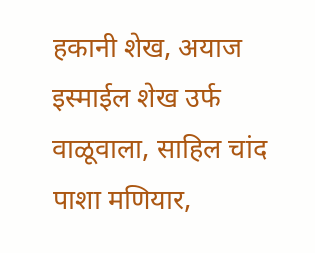हकानी शेख, अयाज इस्माईल शेख उर्फ वाळूवाला, साहिल चांद पाशा मणियार,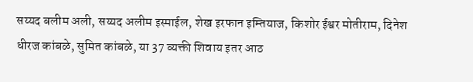सय्यद बलीम अली, सय्यद अलीम इस्माईल, शेख इरफान इम्तियाज, किशोर ईश्वर मोतीराम, दिनेश धीरज कांबळे, सुमित कांबळे, या 37 व्यक्ती शिवाय इतर आठ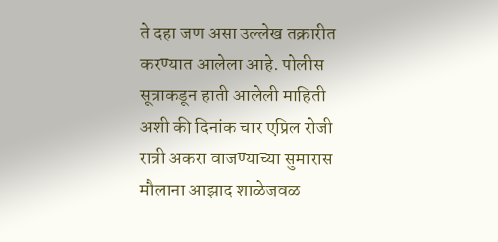ते दहा जण असा उल्लेख तक्रारीत करण्यात आलेला आहे. पोलीस सूत्राकडून हाती आलेली माहिती अशी की दिनांक चार एप्रिल रोजी रात्री अकरा वाजण्याच्या सुमारास मौलाना आझाद शाळेजवळ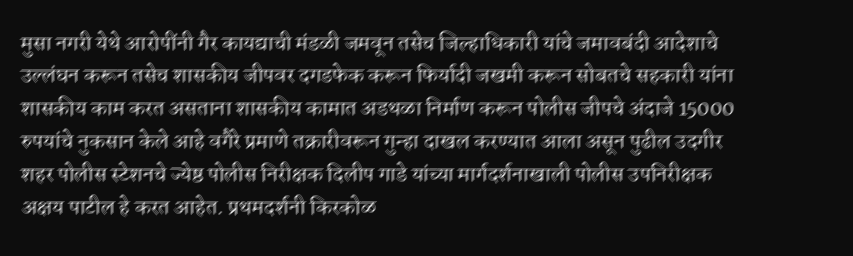मुसा नगरी येथे आरोपींनी गैर कायद्याची मंडळी जमवून तसेच जिल्हाधिकारी यांचे जमावबंदी आदेशाचे उल्लंघन करून तसेच शासकीय जीपवर दगडफेक करून फिर्यादी जखमी करून सोबतचे सहकारी यांना शासकीय काम करत असताना शासकीय कामात अडथळा निर्माण करून पोलीस जीपचे अंदाजे 15000 रुपयांचे नुकसान केले आहे वगैरे प्रमाणे तक्रारीवरून गुन्हा दाखल करण्यात आला असून पुढील उदगीर शहर पोलीस स्टेशनचे ज्येष्ठ पोलीस निरीक्षक दिलीप गाडे यांच्या मार्गदर्शनाखाली पोलीस उपनिरीक्षक अक्षय पाटील हे करत आहेत. प्रथमदर्शनी किरकोळ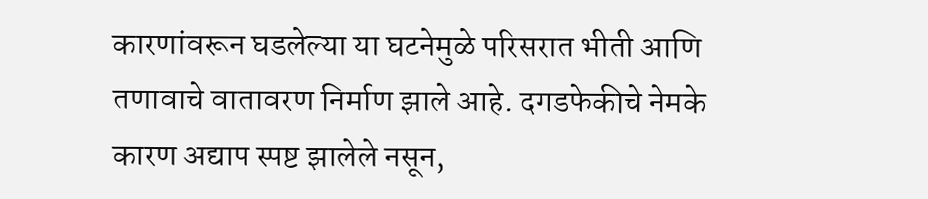कारणांवरून घडलेल्या या घटनेमुळे परिसरात भीती आणि तणावाचे वातावरण निर्माण झाले आहे. दगडफेकीचे नेमके कारण अद्याप स्पष्ट झालेले नसून,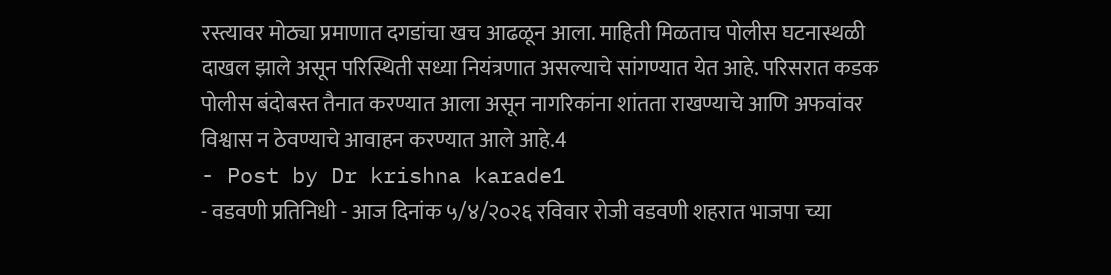रस्त्यावर मोठ्या प्रमाणात दगडांचा खच आढळून आला. माहिती मिळताच पोलीस घटनास्थळी दाखल झाले असून परिस्थिती सध्या नियंत्रणात असल्याचे सांगण्यात येत आहे. परिसरात कडक पोलीस बंदोबस्त तैनात करण्यात आला असून नागरिकांना शांतता राखण्याचे आणि अफवांवर विश्वास न ठेवण्याचे आवाहन करण्यात आले आहे.4
- Post by Dr krishna karade1
- वडवणी प्रतिनिधी - आज दिनांक ५/४/२०२६ रविवार रोजी वडवणी शहरात भाजपा च्या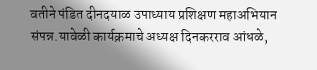वतीने पंडित दीनदयाळ उपाध्याय प्रशिक्षण महाअभियान संपन्न.यावेळी कार्यक्रमाचे अध्यक्ष दिनकरराव आंधळे,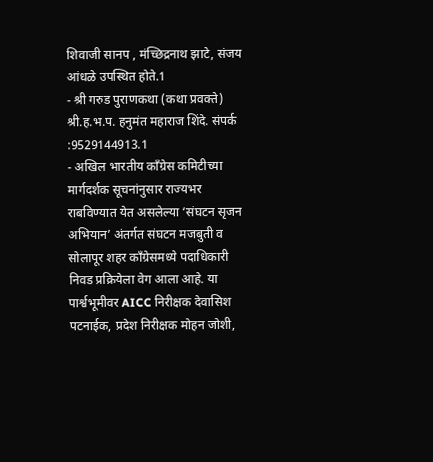शिवाजी सानप , मंच्छिद्रनाथ झाटे, संजय आंधळे उपस्थित होते.1
- श्री गरुड पुराणकथा (कथा प्रवक्ते) श्री.ह.भ.प. हनुमंत महाराज शिंदे. संपर्क :9529144913.1
- अखिल भारतीय काँग्रेस कमिटीच्या मार्गदर्शक सूचनांनुसार राज्यभर राबविण्यात येत असलेल्या ‘संघटन सृजन अभियान’ अंतर्गत संघटन मजबुती व सोलापूर शहर काँग्रेसमध्ये पदाधिकारी निवड प्रक्रियेला वेग आला आहे. या पार्श्वभूमीवर AICC निरीक्षक देवासिश पटनाईक, प्रदेश निरीक्षक मोहन जोशी,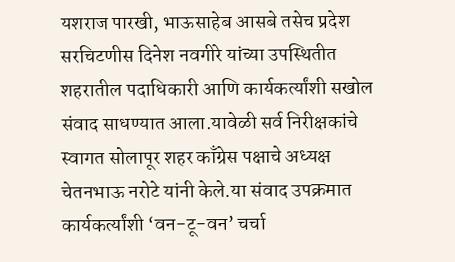यशराज पारखी, भाऊसाहेब आसबे तसेच प्रदेश सरचिटणीस दिनेश नवगीरे यांच्या उपस्थितीत शहरातील पदाधिकारी आणि कार्यकर्त्यांशी सखोल संवाद साधण्यात आला.यावेळी सर्व निरीक्षकांचे स्वागत सोलापूर शहर काँग्रेस पक्षाचे अध्यक्ष चेतनभाऊ नरोटे यांनी केले.या संवाद उपक्रमात कार्यकर्त्यांशी ‘वन-टू-वन’ चर्चा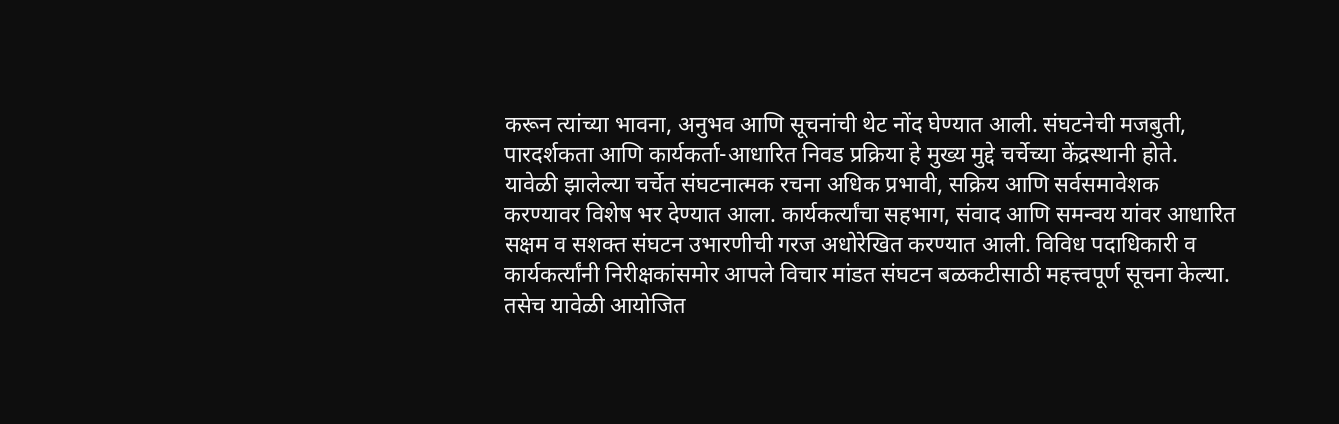करून त्यांच्या भावना, अनुभव आणि सूचनांची थेट नोंद घेण्यात आली. संघटनेची मजबुती, पारदर्शकता आणि कार्यकर्ता-आधारित निवड प्रक्रिया हे मुख्य मुद्दे चर्चेच्या केंद्रस्थानी होते. यावेळी झालेल्या चर्चेत संघटनात्मक रचना अधिक प्रभावी, सक्रिय आणि सर्वसमावेशक करण्यावर विशेष भर देण्यात आला. कार्यकर्त्यांचा सहभाग, संवाद आणि समन्वय यांवर आधारित सक्षम व सशक्त संघटन उभारणीची गरज अधोरेखित करण्यात आली. विविध पदाधिकारी व कार्यकर्त्यांनी निरीक्षकांसमोर आपले विचार मांडत संघटन बळकटीसाठी महत्त्वपूर्ण सूचना केल्या. तसेच यावेळी आयोजित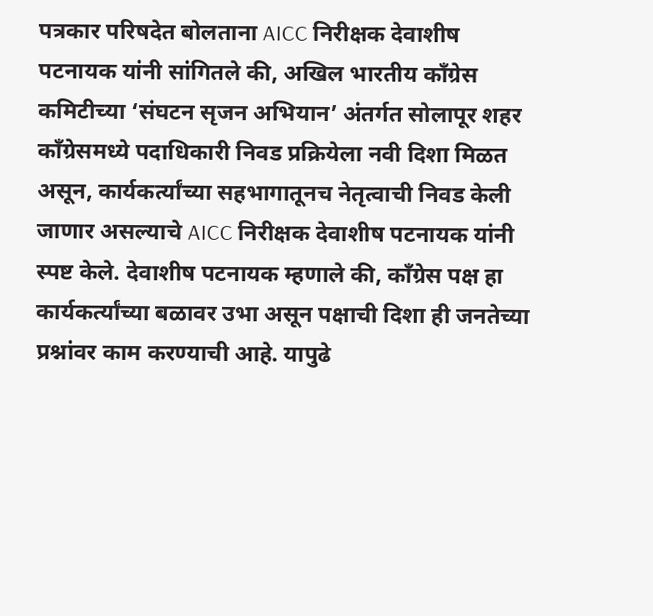पत्रकार परिषदेत बोलताना AICC निरीक्षक देवाशीष पटनायक यांनी सांगितले की, अखिल भारतीय काँग्रेस कमिटीच्या ‘संघटन सृजन अभियान’ अंतर्गत सोलापूर शहर काँग्रेसमध्ये पदाधिकारी निवड प्रक्रियेला नवी दिशा मिळत असून, कार्यकर्त्यांच्या सहभागातूनच नेतृत्वाची निवड केली जाणार असल्याचे AICC निरीक्षक देवाशीष पटनायक यांनी स्पष्ट केले. देवाशीष पटनायक म्हणाले की, काँग्रेस पक्ष हा कार्यकर्त्यांच्या बळावर उभा असून पक्षाची दिशा ही जनतेच्या प्रश्नांवर काम करण्याची आहे. यापुढे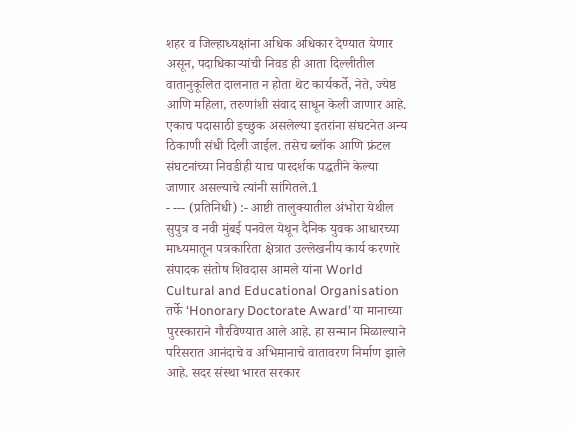शहर व जिल्हाध्यक्षांना अधिक अधिकार देण्यात येणार असून, पदाधिकाऱ्यांची निवड ही आता दिल्लीतील वातानुकूलित दालनात न होता थेट कार्यकर्ते, नेते, ज्येष्ठ आणि महिला, तरुणांशी संवाद साधून केली जाणार आहे. एकाच पदासाठी इच्छुक असलेल्या इतरांना संघटनेत अन्य ठिकाणी संधी दिली जाईल. तसेच ब्लॉक आणि फ्रंटल संघटनांच्या निवडीही याच पारदर्शक पद्धतीने केल्या जाणार असल्याचे त्यांनी सांगितले.1
- --- (प्रतिनिधी) :- आष्टी तालुक्यातील अंभोरा येथील सुपुत्र व नवी मुंबई पनवेल येथून दैनिक युवक आधारच्या माध्यमातून पत्रकारिता क्षेत्रात उल्लेखनीय कार्य करणारे संपादक संतोष शिवदास आमले यांना World Cultural and Educational Organisation तर्फे ‘Honorary Doctorate Award’ या मानाच्या पुरस्काराने गौरविण्यात आले आहे. हा सन्मान मिळाल्याने परिसरात आनंदाचे व अभिमानाचे वातावरण निर्माण झाले आहे. सदर संस्था भारत सरकार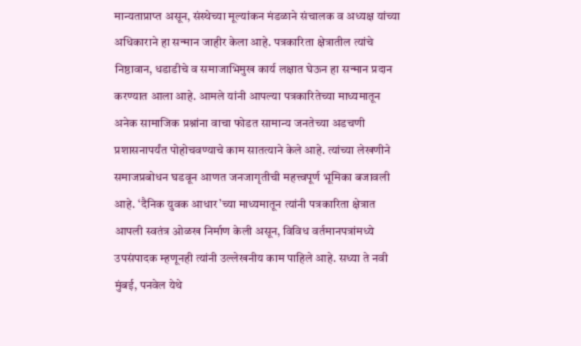मान्यताप्राप्त असून, संस्थेच्या मूल्यांकन मंडळाने संचालक व अध्यक्ष यांच्या अधिकाराने हा सन्मान जाहीर केला आहे. पत्रकारिता क्षेत्रातील त्यांचे निष्ठावान, धडाडीचे व समाजाभिमुख कार्य लक्षात घेऊन हा सन्मान प्रदान करण्यात आला आहे. आमले यांनी आपल्या पत्रकारितेच्या माध्यमातून अनेक सामाजिक प्रश्नांना वाचा फोडत सामान्य जनतेच्या अडचणी प्रशासनापर्यंत पोहोचवण्याचे काम सातत्याने केले आहे. त्यांच्या लेखणीने समाजप्रबोधन घडवून आणत जनजागृतीची महत्त्वपूर्ण भूमिका बजावली आहे. ‘दैनिक युवक आधार’च्या माध्यमातून त्यांनी पत्रकारिता क्षेत्रात आपली स्वतंत्र ओळख निर्माण केली असून, विविध वर्तमानपत्रांमध्ये उपसंपादक म्हणूनही त्यांनी उल्लेखनीय काम पाहिले आहे. सध्या ते नवी मुंबई, पनवेल येथे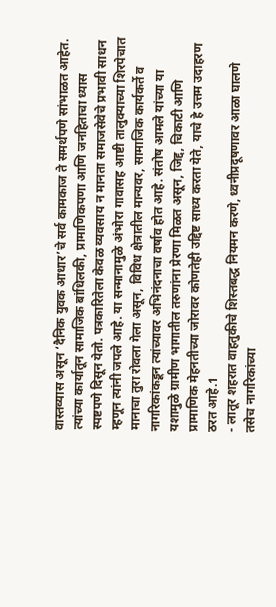वास्तव्यास असून ‘दैनिक युवक आधार’चे सर्व कामकाज ते समर्थपणे सांभाळत आहेत. त्यांच्या कार्यातून सामाजिक बांधिलकी, प्रामाणिकपणा आणि जनहिताचा ध्यास स्पष्टपणे दिसून येतो. पत्रकारितेला केवळ व्यवसाय न मानता समाजसेवेचे प्रभावी साधन म्हणून त्यांनी जपले आहे. या सन्मानामुळे अंभोरा गावासह आष्टी तालुक्याच्या शिरपेचात मानाचा तुरा रोवला गेला असून, विविध क्षेत्रातील मान्यवर, सामाजिक कार्यकर्ते व नागरिकांकडून त्यांच्यावर अभिनंदनाचा वर्षाव होत आहे. संतोष आमले यांच्या या यशामुळे ग्रामीण भागातील तरुणांना प्रेरणा मिळत असून, जिद्द, चिकाटी आणि प्रामाणिक मेहनतीच्या जोरावर कोणतेही उद्दिष्ट साध्य करता येते, याचे हे उत्तम उदाहरण ठरत आहे.1
- लातूर शहरात वाहतुकीचे शिस्तबद्ध नियमन करणे, ध्वनीप्रदूषणावर आळा घालणे तसेच नागरिकांच्या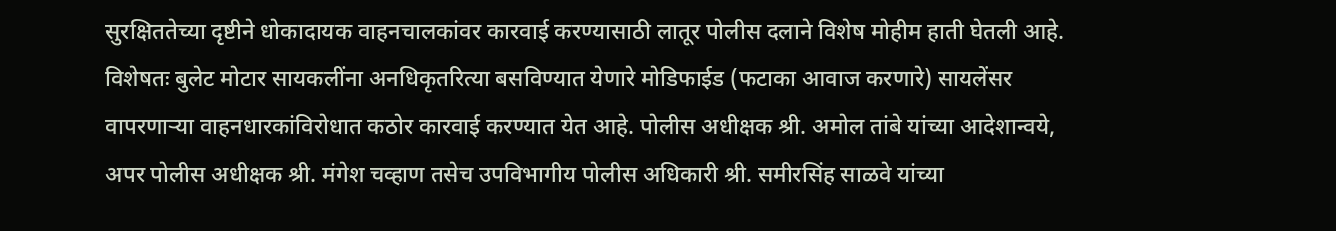सुरक्षिततेच्या दृष्टीने धोकादायक वाहनचालकांवर कारवाई करण्यासाठी लातूर पोलीस दलाने विशेष मोहीम हाती घेतली आहे. विशेषतः बुलेट मोटार सायकलींना अनधिकृतरित्या बसविण्यात येणारे मोडिफाईड (फटाका आवाज करणारे) सायलेंसर वापरणाऱ्या वाहनधारकांविरोधात कठोर कारवाई करण्यात येत आहे. पोलीस अधीक्षक श्री. अमोल तांबे यांच्या आदेशान्वये, अपर पोलीस अधीक्षक श्री. मंगेश चव्हाण तसेच उपविभागीय पोलीस अधिकारी श्री. समीरसिंह साळवे यांच्या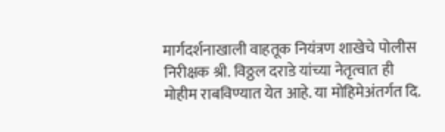मार्गदर्शनाखाली वाहतूक नियंत्रण शाखेचे पोलीस निरीक्षक श्री. विठ्ठल दराडे यांच्या नेतृत्वात ही मोहीम राबविण्यात येत आहे. या मोहिमेअंतर्गत दि.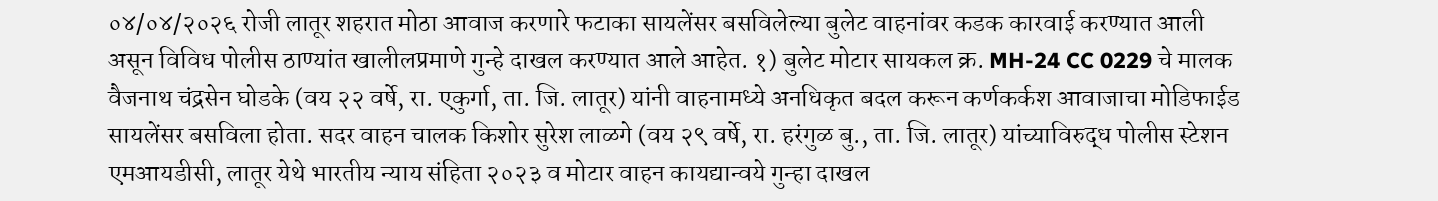०४/०४/२०२६ रोजी लातूर शहरात मोठा आवाज करणारे फटाका सायलेंसर बसविलेल्या बुलेट वाहनांवर कडक कारवाई करण्यात आली असून विविध पोलीस ठाण्यांत खालीलप्रमाणे गुन्हे दाखल करण्यात आले आहेत. १) बुलेट मोटार सायकल क्र. MH-24 CC 0229 चे मालक वैजनाथ चंद्रसेन घोडके (वय २२ वर्षे, रा. एकुर्गा, ता. जि. लातूर) यांनी वाहनामध्ये अनधिकृत बदल करून कर्णकर्कश आवाजाचा मोडिफाईड सायलेंसर बसविला होता. सदर वाहन चालक किशोर सुरेश लाळगे (वय २९ वर्षे, रा. हरंगुळ बु., ता. जि. लातूर) यांच्याविरुद्ध पोलीस स्टेशन एमआयडीसी, लातूर येथे भारतीय न्याय संहिता २०२३ व मोटार वाहन कायद्यान्वये गुन्हा दाखल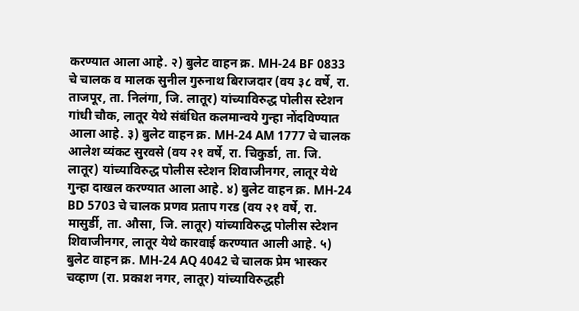करण्यात आला आहे. २) बुलेट वाहन क्र. MH-24 BF 0833 चे चालक व मालक सुनील गुरुनाथ बिराजदार (वय ३८ वर्षे, रा. ताजपूर, ता. निलंगा, जि. लातूर) यांच्याविरुद्ध पोलीस स्टेशन गांधी चौक, लातूर येथे संबंधित कलमान्वये गुन्हा नोंदविण्यात आला आहे. ३) बुलेट वाहन क्र. MH-24 AM 1777 चे चालक आलेश व्यंकट सुरवसे (वय २१ वर्षे, रा. चिकुर्डा, ता. जि. लातूर) यांच्याविरुद्ध पोलीस स्टेशन शिवाजीनगर, लातूर येथे गुन्हा दाखल करण्यात आला आहे. ४) बुलेट वाहन क्र. MH-24 BD 5703 चे चालक प्रणव प्रताप गरड (वय २१ वर्षे, रा. मासुर्डी, ता. औसा, जि. लातूर) यांच्याविरुद्ध पोलीस स्टेशन शिवाजीनगर, लातूर येथे कारवाई करण्यात आली आहे. ५) बुलेट वाहन क्र. MH-24 AQ 4042 चे चालक प्रेम भास्कर चव्हाण (रा. प्रकाश नगर, लातूर) यांच्याविरुद्धही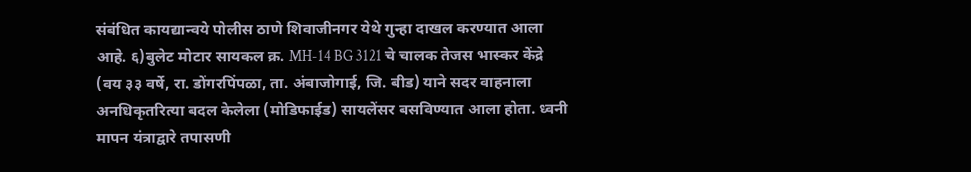संबंधित कायद्यान्वये पोलीस ठाणे शिवाजीनगर येथे गुन्हा दाखल करण्यात आला आहे. ६)बुलेट मोटार सायकल क्र. MH-14 BG 3121 चे चालक तेजस भास्कर केंद्रे (वय ३३ वर्षे, रा. डोंगरपिंपळा, ता. अंबाजोगाई, जि. बीड) याने सदर वाहनाला अनधिकृतरित्या बदल केलेला (मोडिफाईड) सायलेंसर बसविण्यात आला होता. ध्वनी मापन यंत्राद्वारे तपासणी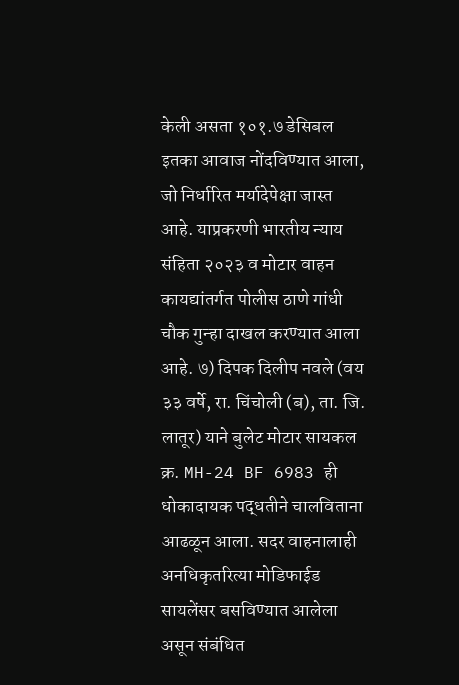केली असता १०१.७ डेसिबल इतका आवाज नोंदविण्यात आला, जो निर्धारित मर्यादेपेक्षा जास्त आहे. याप्रकरणी भारतीय न्याय संहिता २०२३ व मोटार वाहन कायद्यांतर्गत पोलीस ठाणे गांधी चौक गुन्हा दाखल करण्यात आला आहे. ७) दिपक दिलीप नवले (वय ३३ वर्षे, रा. चिंचोली (ब), ता. जि. लातूर) याने बुलेट मोटार सायकल क्र. MH-24 BF 6983 ही धोकादायक पद्धतीने चालविताना आढळून आला. सदर वाहनालाही अनधिकृतरित्या मोडिफाईड सायलेंसर बसविण्यात आलेला असून संबंधित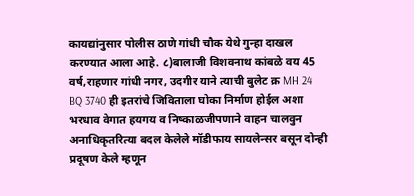कायद्यांनुसार पोलीस ठाणे गांधी चौक येथे गुन्हा दाखल करण्यात आला आहे. ८)बालाजी विशवनाथ कांबळे वय 45 वर्ष,राहणार गांधी नगर, उदगीर याने त्याची बुलेट क्र MH 24 BQ 3740 ही इतरांचे जिविताला घोका निर्माण होईल अशा भरधाव वेगात हयगय व निष्काळजीपणाने वाहन चालवुन अनाधिकृतरित्या बदल केलेले मॉडीफाय सायलेन्सर बसून दोन्ही प्रदूषण केले म्हणून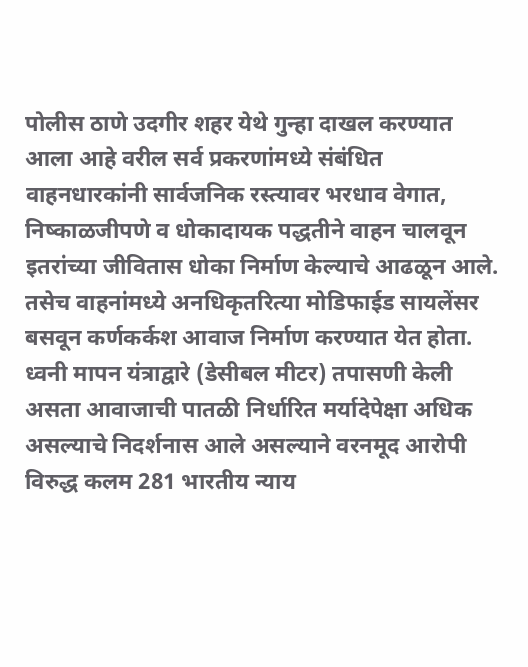पोलीस ठाणे उदगीर शहर येथे गुन्हा दाखल करण्यात आला आहे वरील सर्व प्रकरणांमध्ये संबंधित वाहनधारकांनी सार्वजनिक रस्त्यावर भरधाव वेगात, निष्काळजीपणे व धोकादायक पद्धतीने वाहन चालवून इतरांच्या जीवितास धोका निर्माण केल्याचे आढळून आले. तसेच वाहनांमध्ये अनधिकृतरित्या मोडिफाईड सायलेंसर बसवून कर्णकर्कश आवाज निर्माण करण्यात येत होता. ध्वनी मापन यंत्राद्वारे (डेसीबल मीटर) तपासणी केली असता आवाजाची पातळी निर्धारित मर्यादेपेक्षा अधिक असल्याचे निदर्शनास आले असल्याने वरनमूद आरोपी विरुद्ध कलम 281 भारतीय न्याय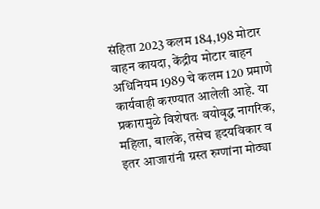संहिता 2023 कलम 184,198 मोटार वाहन कायदा, केंद्रीय मोटार बाहन अधिनियम 1989 चे कलम 120 प्रमाणे कार्यवाही करण्यात आलेली आहे. या प्रकारामुळे विशेषतः वयोवृद्ध नागरिक, महिला, बालके, तसेच हृदयविकार व इतर आजारांनी ग्रस्त रुग्णांना मोठ्या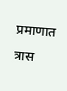प्रमाणात त्रास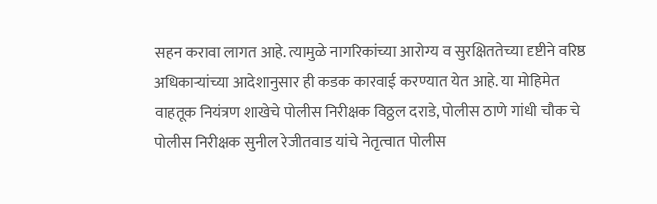सहन करावा लागत आहे. त्यामुळे नागरिकांच्या आरोग्य व सुरक्षिततेच्या दृष्टीने वरिष्ठ अधिकाऱ्यांच्या आदेशानुसार ही कडक कारवाई करण्यात येत आहे. या मोहिमेत वाहतूक नियंत्रण शाखेचे पोलीस निरीक्षक विठ्ठल दराडे, पोलीस ठाणे गांधी चौक चे पोलीस निरीक्षक सुनील रेजीतवाड यांचे नेतृत्वात पोलीस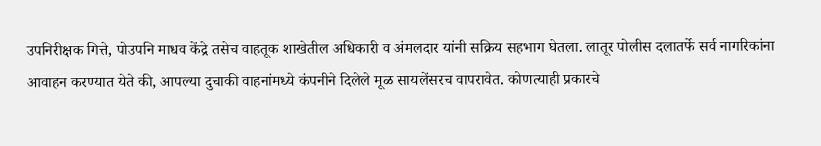उपनिरीक्षक गित्ते, पोउपनि माधव केंद्रे तसेच वाहतूक शाखेतील अधिकारी व अंमलदार यांनी सक्रिय सहभाग घेतला. लातूर पोलीस दलातर्फे सर्व नागरिकांना आवाहन करण्यात येते की, आपल्या दुचाकी वाहनांमध्ये कंपनीने दिलेले मूळ सायलेंसरच वापरावेत. कोणत्याही प्रकारचे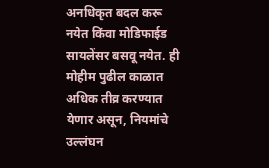अनधिकृत बदल करू नयेत किंवा मोडिफाईड सायलेंसर बसवू नयेत. ही मोहीम पुढील काळात अधिक तीव्र करण्यात येणार असून, नियमांचे उल्लंघन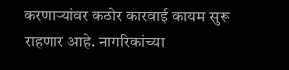करणाऱ्यांवर कठोर कारवाई कायम सुरू राहणार आहे. नागरिकांच्या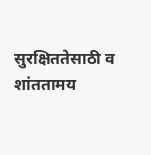सुरक्षिततेसाठी व शांततामय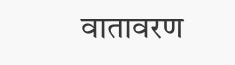वातावरण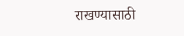राखण्यासाठी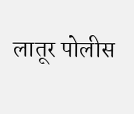लातूर पोलीस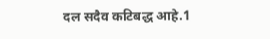दल सदैव कटिबद्ध आहे.1